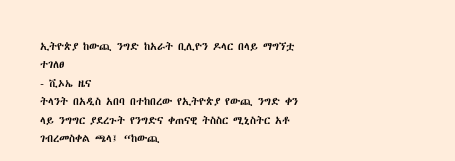ኢትዮጵያ ከውጪ ንግድ ከአራት ቢሊዮን ዶላር በላይ ማግኘቷ ተገለፀ
- ቪኦኤ ዜና
ትላንት በአዲስ አበባ በተከበረው የኢትዮጵያ የውጪ ንግድ ቀን ላይ ንግግር ያደረጉት የንግድና ቀጠናዊ ትስስር ሚኒስትር አቶ ገብረመስቀል ጫላ፤ “ከውጪ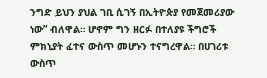ንግድ ይህን ያህል ገቢ ሲገኝ በኢትዮጵያ የመጀመሪያው ነው” ብለዋል። ሆኖም ግን ዘርፉ በተለያዩ ችግሮች ምክኒያት ፈተና ውስጥ መሆኑን ተናግረዋል። በሀገሪቱ ውስጥ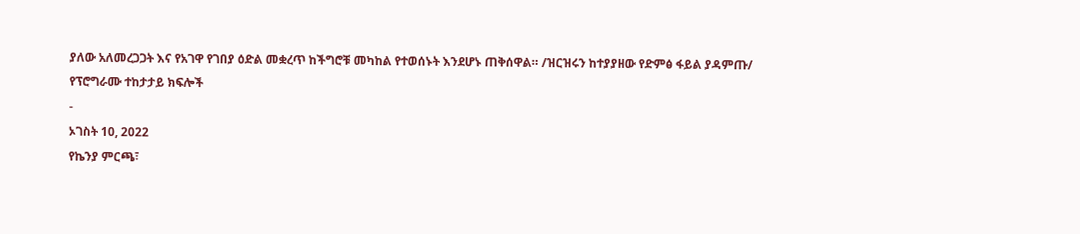ያለው አለመረጋጋት እና የአገዋ የገበያ ዕድል መቋረጥ ከችግሮቹ መካከል የተወሰኑት እንደሆኑ ጠቅሰዋል። /ዝርዝሩን ከተያያዘው የድምፅ ፋይል ያዳምጡ/
የፕሮግራሙ ተከታታይ ክፍሎች
-
ኦገስት 10, 2022
የኬንያ ምርጫ፣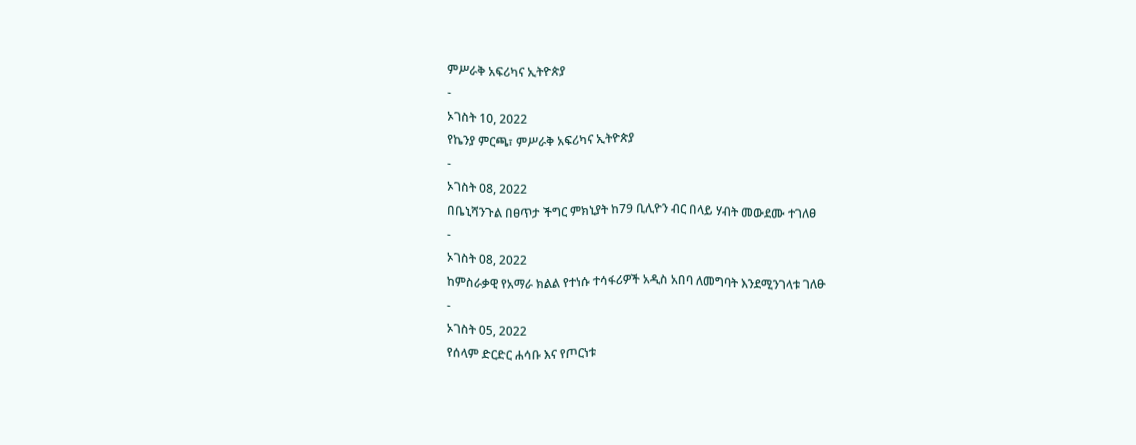ምሥራቅ አፍሪካና ኢትዮጵያ
-
ኦገስት 10, 2022
የኬንያ ምርጫ፣ ምሥራቅ አፍሪካና ኢትዮጵያ
-
ኦገስት 08, 2022
በቤኒሻንጉል በፀጥታ ችግር ምክኒያት ከ79 ቢሊዮን ብር በላይ ሃብት መውደሙ ተገለፀ
-
ኦገስት 08, 2022
ከምስራቃዊ የአማራ ክልል የተነሱ ተሳፋሪዎች አዲስ አበባ ለመግባት እንደሚንገላቱ ገለፁ
-
ኦገስት 05, 2022
የሰላም ድርድር ሐሳቡ እና የጦርነቱ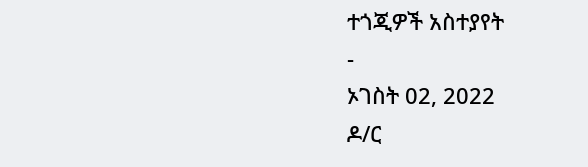ተጎጂዎች አስተያየት
-
ኦገስት 02, 2022
ዶ/ር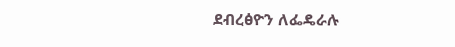ደብረፅዮን ለፌዴራሉ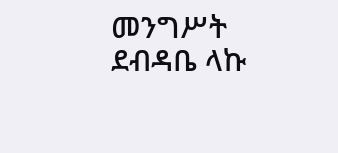መንግሥት ደብዳቤ ላኩ